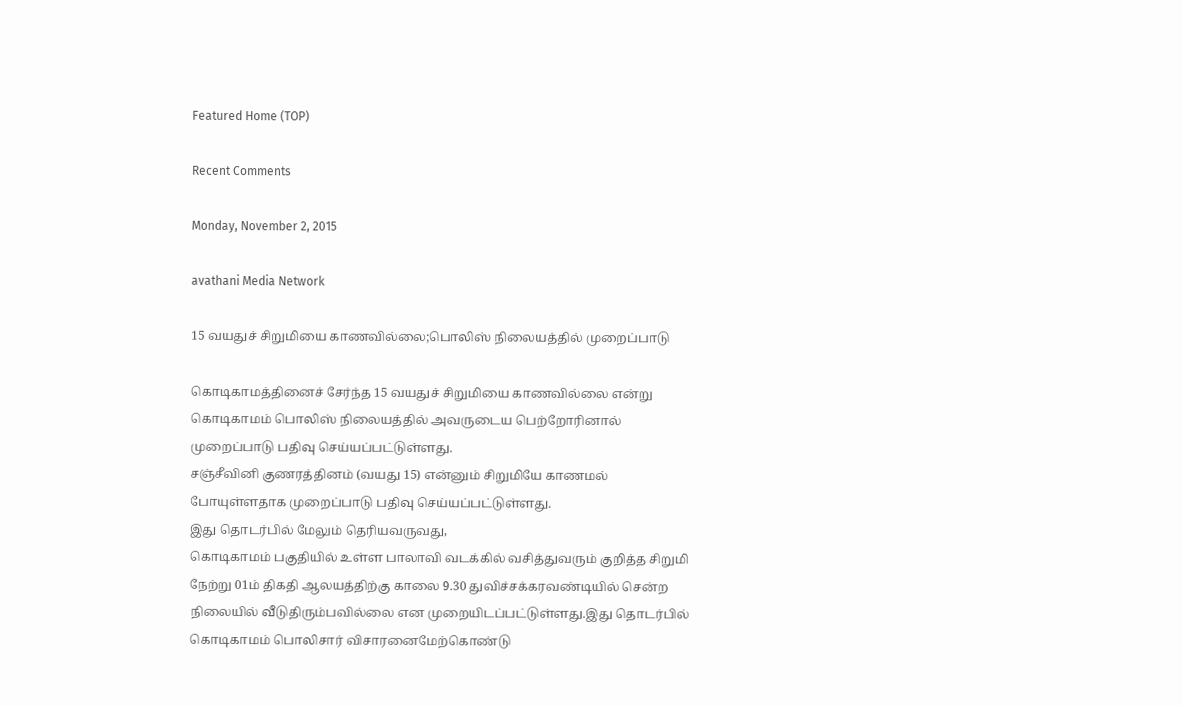Featured Home (TOP)

Recent Comments

Monday, November 2, 2015

avathani Media Network

15 வயதுச் சிறுமியை காணவில்லை;பொலிஸ் நிலையத்தில் முறைப்பாடு

கொடிகாமத்தினைச் சேர்ந்த 15 வயதுச் சிறுமியை காணவில்லை என்று கொடிகாமம் பொலிஸ் நிலையத்தில் அவருடைய பெற்றோரினால் முறைப்பாடு பதிவு செய்யப்பட்டுள்ளது.
சஞ்சீவினி குணரத்தினம் (வயது 15) என்னும் சிறுமியே காணமல் போயுள்ளதாக முறைப்பாடு பதிவு செய்யப்பட்டுள்ளது.
இது தொடர்பில் மேலும் தெரியவருவது,
கொடிகாமம் பகுதியில் உள்ள பாலாவி வடக்கில் வசித்துவரும் குறித்த சிறுமி நேற்று 01ம் திகதி ஆலயத்திற்கு காலை 9.30 துவிச்சக்கரவண்டியில் சென்ற நிலையில் வீடுதிரும்பவில்லை என முறையிடப்பட்டுள்ளது.இது தொடர்பில் கொடிகாமம் பொலிசார் விசாரனைமேற்கொண்டு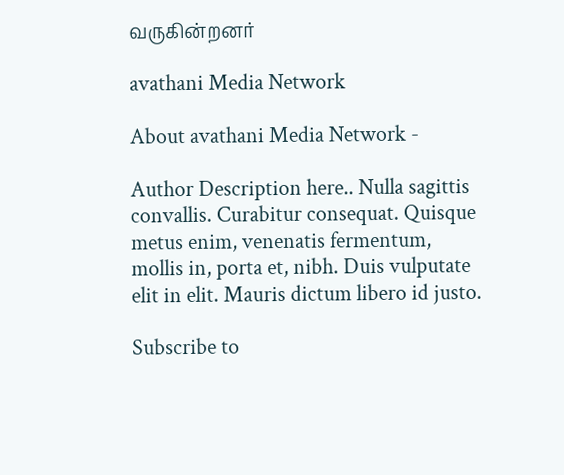வருகின்றனர்

avathani Media Network

About avathani Media Network -

Author Description here.. Nulla sagittis convallis. Curabitur consequat. Quisque metus enim, venenatis fermentum, mollis in, porta et, nibh. Duis vulputate elit in elit. Mauris dictum libero id justo.

Subscribe to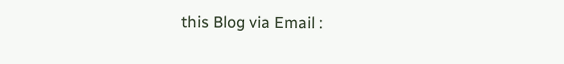this Blog via Email :